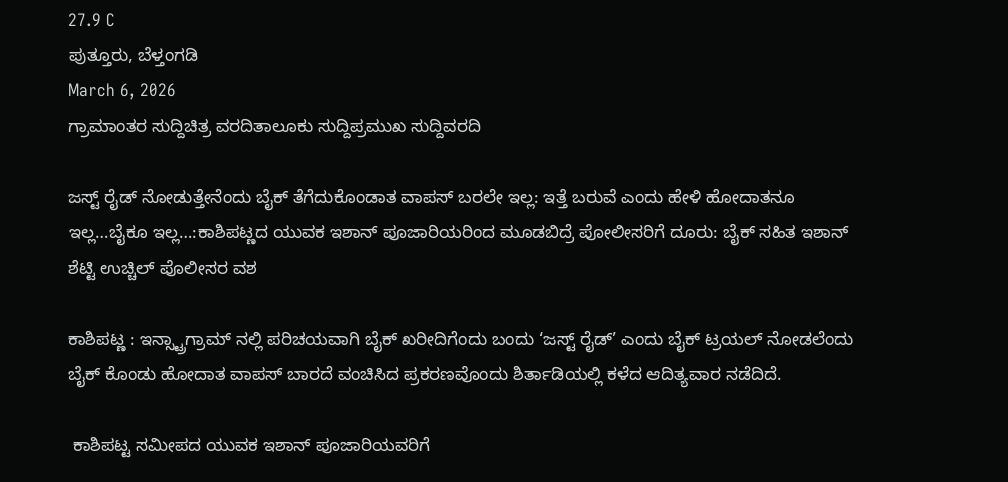27.9 C
ಪುತ್ತೂರು, ಬೆಳ್ತಂಗಡಿ
March 6, 2026
ಗ್ರಾಮಾಂತರ ಸುದ್ದಿಚಿತ್ರ ವರದಿತಾಲೂಕು ಸುದ್ದಿಪ್ರಮುಖ ಸುದ್ದಿವರದಿ

ಜಸ್ಟ್ ರೈಡ್ ನೋಡುತ್ತೇನೆಂದು ಬೈಕ್ ತೆಗೆದುಕೊಂಡಾತ ವಾಪಸ್ ಬರಲೇ ಇಲ್ಲ: ಇತ್ತೆ ಬರುವೆ ಎಂದು ಹೇಳಿ ಹೋದಾತನೂ ಇಲ್ಲ…ಬೈಕೂ ಇಲ್ಲ…:ಕಾಶಿಪಟ್ಣದ ಯುವಕ ಇಶಾನ್ ಪೂಜಾರಿಯರಿಂದ ಮೂಡಬಿದ್ರೆ ಪೋಲೀಸರಿಗೆ ದೂರು: ಬೈಕ್ ಸಹಿತ ಇಶಾನ್ ಶೆಟ್ಟಿ ಉಚ್ಚಿಲ್ ಪೊಲೀಸರ ವಶ

ಕಾಶಿಪಟ್ಣ : ಇನ್ಸ್ಟ್ರಾಗ್ರಾಮ್ ನಲ್ಲಿ ಪರಿಚಯವಾಗಿ ಬೈಕ್ ಖರೀದಿಗೆಂದು ಬಂದು ‘ಜಸ್ಟ್ ರೈಡ್’ ಎಂದು ಬೈಕ್ ಟ್ರಯಲ್ ನೋಡಲೆಂದು ಬೈಕ್ ಕೊಂಡು ಹೋದಾತ ವಾಪಸ್ ಬಾರದೆ ವಂಚಿಸಿದ ಪ್ರಕರಣವೊಂದು ಶಿರ್ತಾಡಿಯಲ್ಲಿ ಕಳೆದ ಆದಿತ್ಯವಾರ ನಡೆದಿದೆ.

 ಕಾಶಿಪಟ್ಟ ಸಮೀಪದ ಯುವಕ ಇಶಾನ್ ಪೂಜಾರಿಯವರಿಗೆ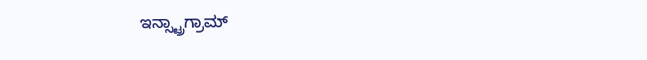ಇನ್ಸ್ಟ್ರಾಗ್ರಾಮ್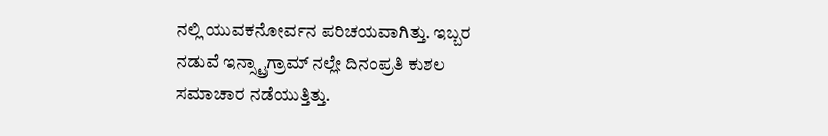ನಲ್ಲಿ ಯುವಕನೋರ್ವನ ಪರಿಚಯವಾಗಿತ್ತು. ಇಬ್ಬರ ನಡುವೆ ಇನ್ಸ್ಟ್ರಾಗ್ರಾಮ್ ನಲ್ಲೇ ದಿನಂಪ್ರತಿ ಕುಶಲ ಸಮಾಚಾರ ನಡೆಯುತ್ತಿತ್ತು.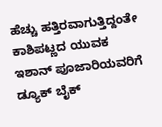ಹೆಚ್ಚು ಹತ್ತಿರವಾಗುತ್ತಿದ್ದಂತೇ ಕಾಶಿಪಟ್ಣದ ಯುವಕ ಇಶಾನ್ ಪೂಜಾರಿಯವರಿಗೆ ಡ್ಯೂಕ್ ಬೈಕ್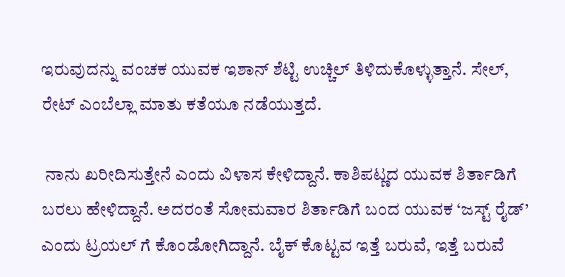ಇರುವುದನ್ನು ವಂಚಕ ಯುವಕ ಇಶಾನ್ ಶೆಟ್ಟಿ ಉಚ್ಚಿಲ್ ತಿಳಿದುಕೊಳ್ಳುತ್ತಾನೆ. ಸೇಲ್, ರೇಟ್ ಎಂಬೆಲ್ಲಾ ಮಾತು ಕತೆಯೂ ನಡೆಯುತ್ತದೆ.

 ನಾನು ಖರೀದಿಸುತ್ತೇನೆ ಎಂದು ವಿಳಾಸ ಕೇಳಿದ್ದಾನೆ. ಕಾಶಿಪಟ್ಣದ ಯುವಕ ಶಿರ್ತಾಡಿಗೆ ಬರಲು ಹೇಳಿದ್ದಾನೆ. ಅದರಂತೆ ಸೋಮವಾರ ಶಿರ್ತಾಡಿಗೆ ಬಂದ ಯುವಕ ‘ಜಸ್ಟ್ ರೈಡ್’ ಎಂದು ಟ್ರಯಲ್ ಗೆ ಕೊಂಡೋಗಿದ್ದಾನೆ. ಬೈಕ್ ಕೊಟ್ಟವ ಇತ್ತೆ ಬರುವೆ, ಇತ್ತೆ ಬರುವೆ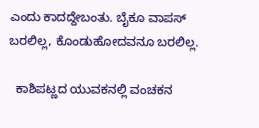ಎಂದು ಕಾದದ್ದೇಬಂತು. ಬೈಕೂ ವಾಪಸ್ ಬರಲಿಲ್ಲ, ಕೊಂಡುಹೋದವನೂ ಬರಲಿಲ್ಲ.

  ಕಾಶಿಪಟ್ಣದ ಯುವಕನಲ್ಲಿ ವಂಚಕನ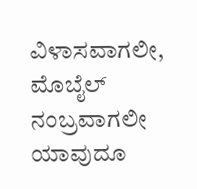ವಿಳಾಸವಾಗಲೀ, ಮೊಬೈಲ್ ನಂಬ್ರವಾಗಲೀ ಯಾವುದೂ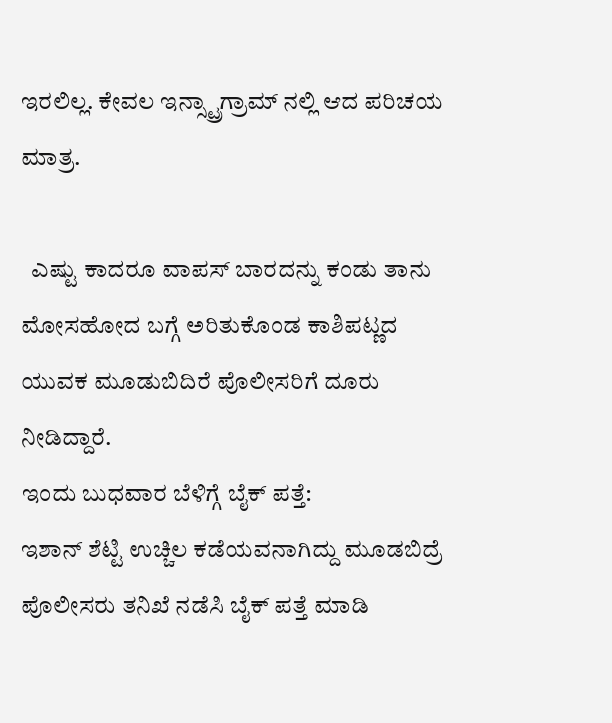ಇರಲಿಲ್ಲ. ಕೇವಲ ಇನ್ಸ್ಟ್ರಾಗ್ರಾಮ್ ನಲ್ಲಿ ಆದ ಪರಿಚಯ ಮಾತ್ರ.

  ಎಷ್ಟು ಕಾದರೂ ವಾಪಸ್ ಬಾರದನ್ನು ಕಂಡು ತಾನು ಮೋಸಹೋದ ಬಗ್ಗೆ ಅರಿತುಕೊಂಡ ಕಾಶಿಪಟ್ಣದ ಯುವಕ ಮೂಡುಬಿದಿರೆ ಪೊಲೀಸರಿಗೆ ದೂರು ನೀಡಿದ್ದಾರೆ.
ಇಂದು ಬುಧವಾರ ಬೆಳಿಗ್ಗೆ ಬೈಕ್ ಪತ್ತೆ‌:
ಇಶಾನ್ ಶೆಟ್ಟಿ ಉಚ್ಚಿಲ ಕಡೆಯವನಾಗಿದ್ದು ಮೂಡಬಿದ್ರೆ ಪೊಲೀಸರು ತನಿಖೆ ನಡೆಸಿ ಬೈಕ್ ಪತ್ತೆ ಮಾಡಿ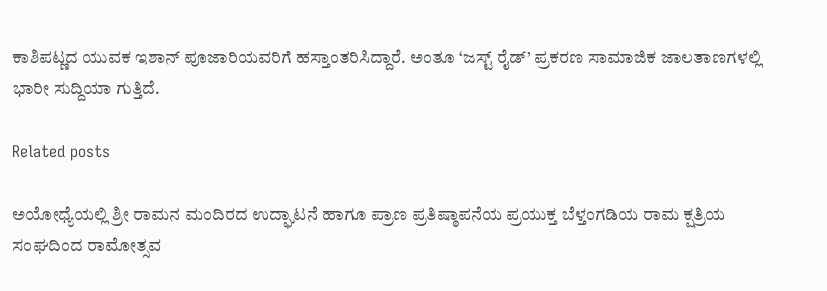ಕಾಶಿಪಟ್ಣದ ಯುವಕ ಇಶಾನ್ ಪೂಜಾರಿಯವರಿಗೆ ಹಸ್ತಾಂತರಿಸಿದ್ದಾರೆ. ಅಂತೂ ‘ಜಸ್ಟ್ ರೈಡ್’ ಪ್ರಕರಣ ಸಾಮಾಜಿಕ ಜಾಲತಾಣಗಳಲ್ಲಿ ಭಾರೀ ಸುದ್ದಿಯಾ ಗುತ್ತಿದೆ.

Related posts

ಅಯೋಧ್ಯೆಯಲ್ಲಿ ಶ್ರೀ ರಾಮನ ಮಂದಿರದ ಉದ್ಘಾಟನೆ ಹಾಗೂ ಪ್ರಾಣ ಪ್ರತಿಷ್ಠಾಪನೆಯ ಪ್ರಯುಕ್ತ ಬೆಳ್ತಂಗಡಿಯ ರಾಮ ಕ್ಷತ್ರಿಯ ಸಂಘದಿಂದ ರಾಮೋತ್ಸವ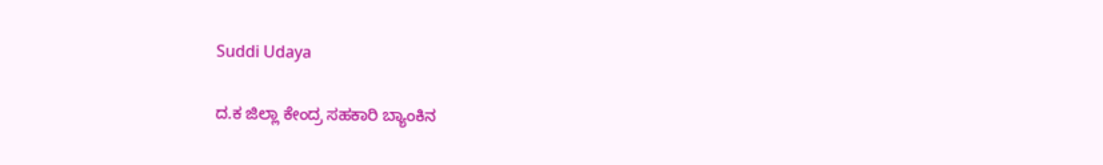Suddi Udaya

ದ.ಕ ಜಿಲ್ಲಾ ಕೇಂದ್ರ ಸಹಕಾರಿ ಬ್ಯಾಂಕಿನ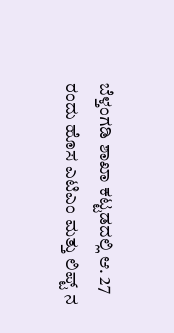ಬೆಳ್ತಂಗಡಿ ಶಾಖಾ ಕಟ್ಟಡದಲ್ಲಿ ಆ. 27 ರಂದು ಹೊಸ ಎಟಿಎಂ ಮತ್ತು ಲಿಪ್ಟ್ ನ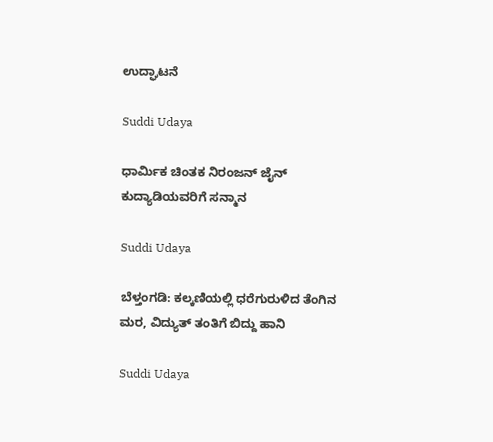ಉದ್ಘಾಟನೆ

Suddi Udaya

ಧಾರ್ಮಿಕ ಚಿಂತಕ ನಿರಂಜನ್ ಜೈನ್ ಕುದ್ಯಾಡಿಯವರಿಗೆ ಸನ್ಮಾನ

Suddi Udaya

ಬೆಳ್ತಂಗಡಿ: ಕಲ್ಕಣಿಯಲ್ಲಿ ಧರೆಗುರುಳಿದ ತೆಂಗಿನ ಮರ, ವಿದ್ಯುತ್ ತಂತಿಗೆ ಬಿದ್ದು ಹಾನಿ

Suddi Udaya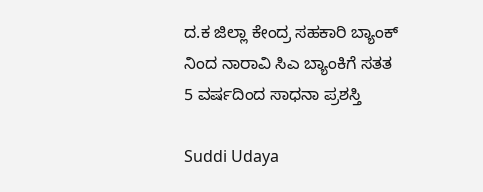ದ‌.ಕ ಜಿಲ್ಲಾ ಕೇಂದ್ರ ಸಹಕಾರಿ ಬ್ಯಾಂಕ್ ನಿಂದ ನಾರಾವಿ ಸಿಎ ಬ್ಯಾಂಕಿಗೆ ಸತತ 5 ವರ್ಷದಿಂದ ಸಾಧನಾ ಪ್ರಶಸ್ತಿ

Suddi Udaya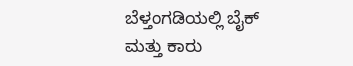ಬೆಳ್ತಂಗಡಿಯಲ್ಲಿ ಬೈಕ್ ಮತ್ತು ಕಾರು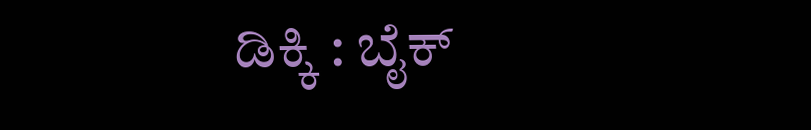ಡಿಕ್ಕಿ : ಬೈಕ್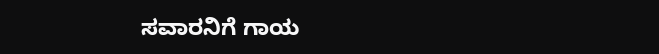ಸವಾರನಿಗೆ ಗಾಯ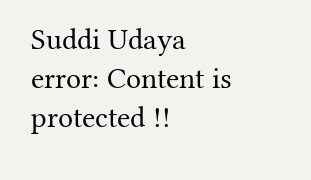Suddi Udaya
error: Content is protected !!